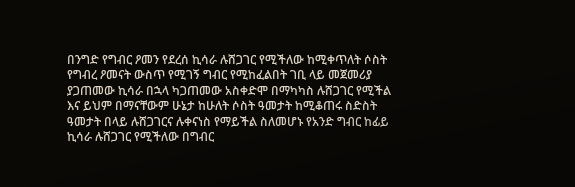በንግድ የግብር ዖመን የደረሰ ኪሳራ ሉሸጋገር የሚችለው ከሚቀጥለት ሶስት የግብረ ዖመናት ውስጥ የሚገኝ ግብር የሚከፈልበት ገቢ ላይ መጀመሪያ ያጋጠመው ኪሳራ በኋላ ካጋጠመው አስቀድሞ በማካካስ ሉሸጋገር የሚችል እና ይህም በማናቸውም ሁኔታ ከሁለት ሶስት ዓመታት ከሚቆጠሩ ስድስት ዓመታት በላይ ሉሸጋገርና ሉቀናነስ የማይችል ስለመሆኑ የአንድ ግብር ከፊይ ኪሳራ ሉሸጋገር የሚችለው በግብር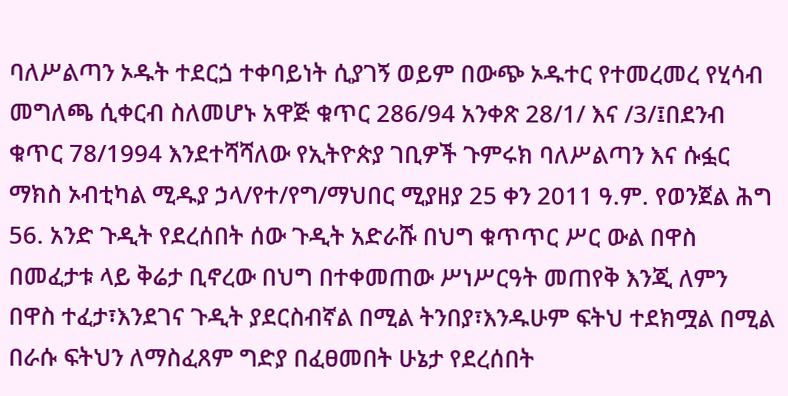ባለሥልጣን ኦዱት ተደርጏ ተቀባይነት ሲያገኝ ወይም በውጭ ኦዱተር የተመረመረ የሂሳብ መግለጫ ሲቀርብ ስለመሆኑ አዋጅ ቁጥር 286/94 አንቀጽ 28/1/ እና /3/፤በደንብ ቁጥር 78/1994 እንደተሻሻለው የኢትዮጵያ ገቢዎች ጉምሩክ ባለሥልጣን እና ሱፏር ማክስ ኦብቲካል ሚዱያ ኃላ/የተ/የግ/ማህበር ሚያዘያ 25 ቀን 2011 ዓ.ም. የወንጀል ሕግ 56. አንድ ጉዲት የደረሰበት ሰው ጉዲት አድራሹ በህግ ቁጥጥር ሥር ውል በዋስ በመፈታቱ ላይ ቅሬታ ቢኖረው በህግ በተቀመጠው ሥነሥርዓት መጠየቅ እንጂ ለምን በዋስ ተፈታ፣እንደገና ጉዲት ያደርስብኛል በሚል ትንበያ፣እንዱሁም ፍትህ ተደክሟል በሚል በራሱ ፍትህን ለማስፈጸም ግድያ በፈፀመበት ሁኔታ የደረሰበት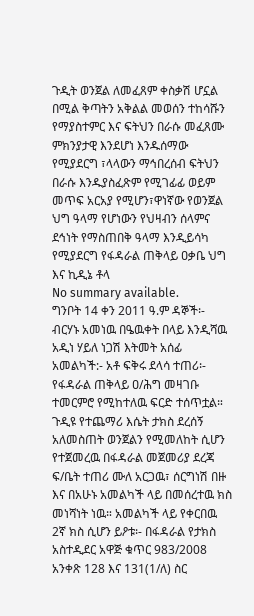ጉዲት ወንጀል ለመፈጸም ቀስቃሽ ሆኗል በሚል ቅጣትን አቅልል መወሰን ተከሳሹን የማያስተምር እና ፍትህን በራሱ መፈጸሙ ምክንያታዊ እንደሆነ እንዱሰማው የሚያደርግ ፣ላላውን ማኅበረሰብ ፍትህን በራሱ እንዱያስፈጽም የሚገፊፊ ወይም መጥፍ አርአያ የሚሆን፣ዋነኛው የወንጀል ህግ ዓላማ የሆነውን የህዛብን ሰላምና ደኅነት የማስጠበቅ ዓላማ እንዲይሳካ የሚያደርግ የፋዳራል ጠቅላይ ዐቃቤ ህግ እና ኪዲኔ ቶላ
No summary available.
ግንቦት 14 ቀን 2011 ዓ.ም ዳኞች፡- ብርሃኑ አመነዉ በዔዉቀት በላይ እንዲሻዉ አዲነ ሃይለ ነጋሽ እትመት አሰፊ አመልካች:- አቶ ፍቅሩ ደላሳ ተጠሪ፡- የፋዳራል ጠቅላይ ዐ/ሕግ መዛገቡ ተመርምሮ የሚከተለዉ ፍርድ ተሰጥቷል።
ጉዲዩ የተጨማሪ እሴት ታክስ ደረሰኝ አለመስጠት ወንጀልን የሚመለከት ሲሆን የተጀመረዉ በፋዳራል መጀመሪያ ደረጃ ፍ/ቤት ተጠሪ ሙለ አርጋዉ፣ ሰርግነሽ በዙ እና በአሁኑ አመልካች ላይ በመሰረተዉ ክስ መነሻነት ነዉ። አመልካች ላይ የቀርበዉ 2ኛ ክስ ሲሆን ይዖቱ፡- በፋዳራል የታክስ አስተዲደር አዋጅ ቁጥር 983/2008 አንቀጽ 128 እና 131(1/ለ) ስር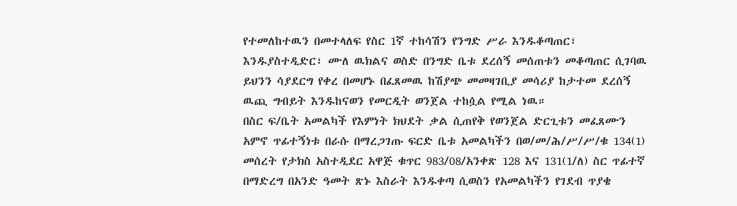የተመለከተዉን በመተላለፍ የስር 1ኛ ተከሳሽን የንግድ ሥራ እንዱቆጣጠር፣ እንዱያስተዲድር፣ ሙለ ዉክልና ወስድ በንግድ ቤቱ ደረሰኝ መሰጠቱን መቆጣጠር ሲገባዉ ይህንን ሳያደርግ የቀረ በመሆኑ በፈጸመዉ ከሽያጭ መመዛገቢያ መሳሪያ ከታተመ ደረሰኝ ዉጪ ግብይት እንዱከናወን የመርዲት ወንጀል ተከሷል የሚል ነዉ።
በስር ፍ/ቤት አመልካች የእምነት ክህደት ቃል ሲጠየቅ የወንጀል ድርጊቱን መፈጸሙን አምኖ ጥፊተኝነቱ በራሱ በማረጋገጡ ፍርድ ቤቱ አመልካችን በወ/መ/ሕ/ሥ/ሥ/ቁ 134(1) መሰረት የታክስ አስተዲደር አዋጅ ቁጥር 983/08/አንቀጽ 128 እና 131(1/ለ) ስር ጥፊተኛ በማድረግ በአንድ ዓመት ጽኑ እስራት እንዱቀጣ ሲወስን የአመልካችን የገደብ ጥያቄ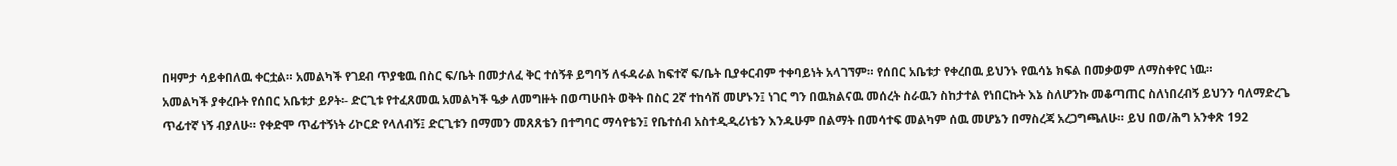በዛምታ ሳይቀበለዉ ቀርቷል። አመልካች የገደብ ጥያቄዉ በስር ፍ/ቤት በመታለፈ ቅር ተሰኝቶ ይግባኝ ለፋዳራል ከፍተኛ ፍ/ቤት ቢያቀርብም ተቀባይነት አላገኘም። የሰበር አቤቱታ የቀረበዉ ይህንኑ የዉሳኔ ክፍል በመቃወም ለማስቀየር ነዉ።
አመልካች ያቀረቡት የሰበር አቤቱታ ይዖት፡- ድርጊቱ የተፈጸመዉ አመልካች ዔቃ ለመግዙት በወጣሁበት ወቅት በስር 2ኛ ተከሳሽ መሆኑን፤ ነገር ግን በዉክልናዉ መሰረት ስራዉን ስከታተል የነበርኩት እኔ ስለሆንኩ መቆጣጠር ስለነበረብኝ ይህንን ባለማድረጌ ጥፊተኛ ነኝ ብያለሁ። የቀድሞ ጥፊተኝነት ሪኮርድ የላለብኝ፤ ድርጊቱን በማመን መጸጸቴን በተግባር ማሳየቴን፤ የቤተሰብ አስተዲዲሪነቴን እንዱሁም በልማት በመሳተፍ መልካም ሰዉ መሆኔን በማስረጃ አረጋግጫለሁ። ይህ በወ/ሕግ አንቀጽ 192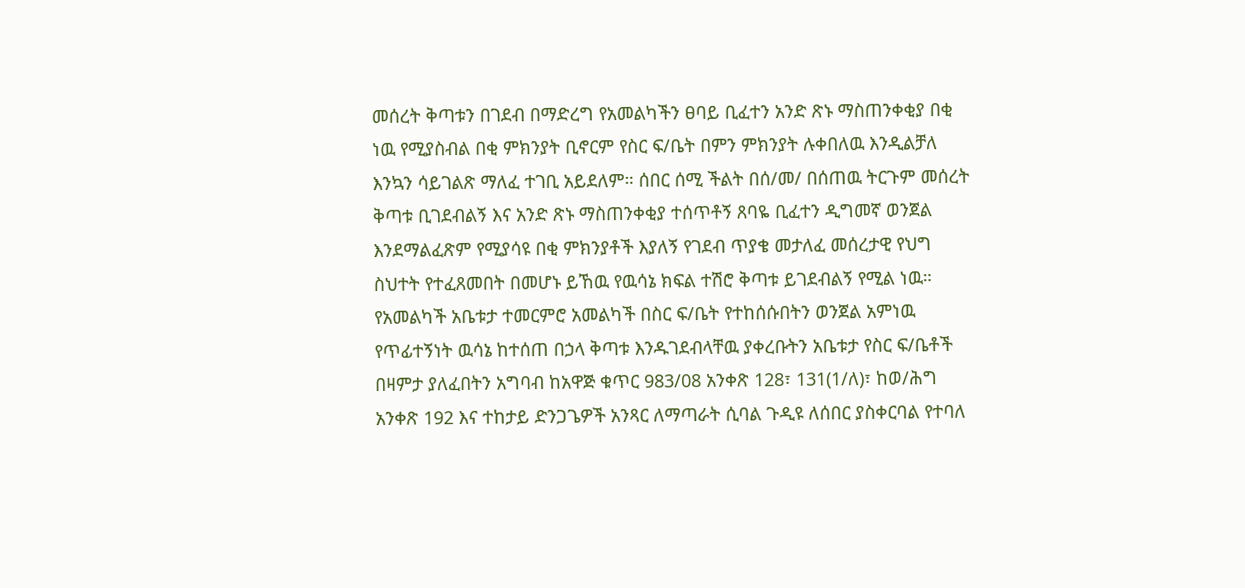መሰረት ቅጣቱን በገደብ በማድረግ የአመልካችን ፀባይ ቢፈተን አንድ ጽኑ ማስጠንቀቂያ በቂ ነዉ የሚያስብል በቂ ምክንያት ቢኖርም የስር ፍ/ቤት በምን ምክንያት ሉቀበለዉ እንዲልቻለ እንኳን ሳይገልጽ ማለፈ ተገቢ አይደለም። ሰበር ሰሚ ችልት በሰ/መ/ በሰጠዉ ትርጉም መሰረት ቅጣቱ ቢገደብልኝ እና አንድ ጽኑ ማስጠንቀቂያ ተሰጥቶኝ ጸባዬ ቢፈተን ዲግመኛ ወንጀል እንደማልፈጽም የሚያሳዩ በቂ ምክንያቶች እያለኝ የገደብ ጥያቄ መታለፈ መሰረታዊ የህግ ስህተት የተፈጸመበት በመሆኑ ይኸዉ የዉሳኔ ክፍል ተሽሮ ቅጣቱ ይገደብልኝ የሚል ነዉ።
የአመልካች አቤቱታ ተመርምሮ አመልካች በስር ፍ/ቤት የተከሰሱበትን ወንጀል አምነዉ የጥፊተኝነት ዉሳኔ ከተሰጠ በኃላ ቅጣቱ እንዱገደብላቸዉ ያቀረቡትን አቤቱታ የስር ፍ/ቤቶች በዛምታ ያለፈበትን አግባብ ከአዋጅ ቁጥር 983/08 አንቀጽ 128፣ 131(1/ለ)፣ ከወ/ሕግ አንቀጽ 192 እና ተከታይ ድንጋጌዎች አንጻር ለማጣራት ሲባል ጉዲዩ ለሰበር ያስቀርባል የተባለ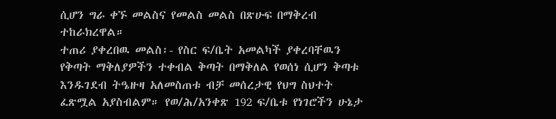ሲሆን ግራ ቀኙ መልስና የመልስ መልስ በጽሁፍ በማቅረብ ተከራክረዋል።
ተጠሪ ያቀረበዉ መልስ፡- የስር ፍ/ቤት አመልካች ያቀረባቸዉን የቅጣት ማቅለያዎችን ተቀብል ቅጣት በማቅለል የወሰነ ሲሆን ቅጣቱ እንዱገደብ ትዔዙዛ አለመስጠቱ ብቻ መሰረታዊ የህግ ስህተት ፈጽሟል አያስብልም። የወ/ሕ/አንቀጽ 192 ፍ/ቤቱ የነገሮችን ሁኔታ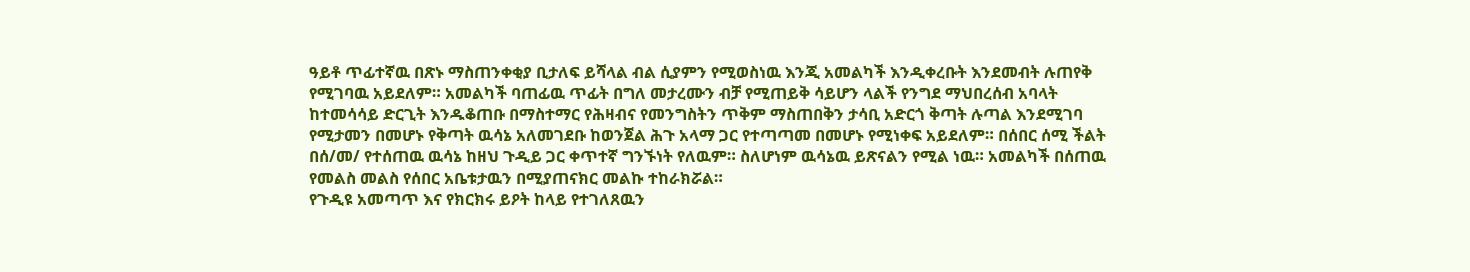ዓይቶ ጥፊተኛዉ በጽኑ ማስጠንቀቂያ ቢታለፍ ይሻላል ብል ሲያምን የሚወስነዉ እንጂ አመልካች እንዲቀረቡት እንደመብት ሉጠየቅ የሚገባዉ አይደለም። አመልካች ባጠፊዉ ጥፊት በግለ መታረሙን ብቻ የሚጠይቅ ሳይሆን ላልች የንግደ ማህበረሰብ አባላት ከተመሳሳይ ድርጊት እንዱቆጠቡ በማስተማር የሕዛብና የመንግስትን ጥቅም ማስጠበቅን ታሳቢ አድርጎ ቅጣት ሉጣል እንደሚገባ የሚታመን በመሆኑ የቅጣት ዉሳኔ አለመገደቡ ከወንጀል ሕጉ አላማ ጋር የተጣጣመ በመሆኑ የሚነቀፍ አይደለም። በሰበር ሰሚ ችልት በሰ/መ/ የተሰጠዉ ዉሳኔ ከዘህ ጉዲይ ጋር ቀጥተኛ ግንኙነት የለዉም። ስለሆነም ዉሳኔዉ ይጽናልን የሚል ነዉ። አመልካች በሰጠዉ የመልስ መልስ የሰበር አቤቱታዉን በሚያጠናክር መልኩ ተከራክሯል።
የጉዲዩ አመጣጥ እና የክርክሩ ይዖት ከላይ የተገለጸዉን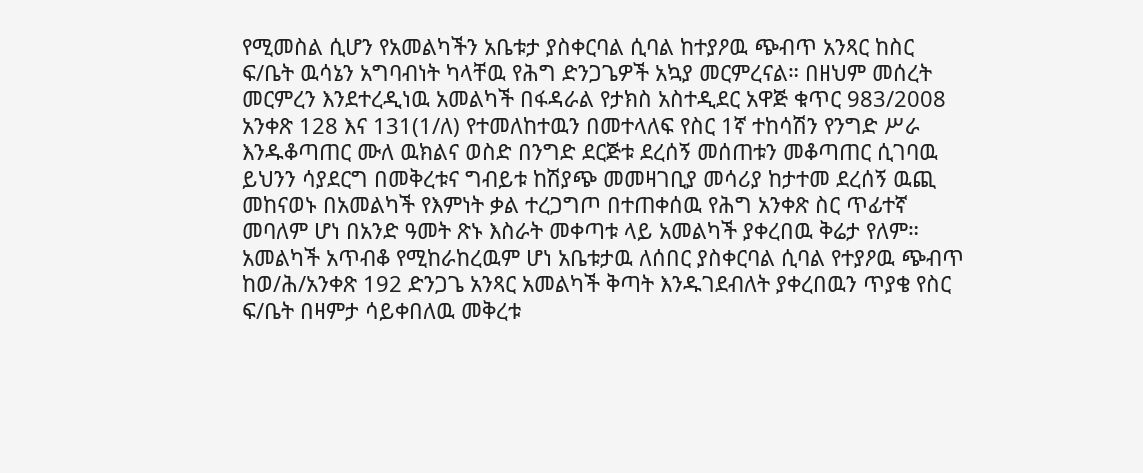የሚመስል ሲሆን የአመልካችን አቤቱታ ያስቀርባል ሲባል ከተያዖዉ ጭብጥ አንጻር ከስር ፍ/ቤት ዉሳኔን አግባብነት ካላቸዉ የሕግ ድንጋጌዎች አኳያ መርምረናል። በዘህም መሰረት መርምረን እንደተረዲነዉ አመልካች በፋዳራል የታክስ አስተዲደር አዋጅ ቁጥር 983/2008 አንቀጽ 128 እና 131(1/ለ) የተመለከተዉን በመተላለፍ የስር 1ኛ ተከሳሽን የንግድ ሥራ እንዱቆጣጠር ሙለ ዉክልና ወስድ በንግድ ደርጅቱ ደረሰኝ መሰጠቱን መቆጣጠር ሲገባዉ ይህንን ሳያደርግ በመቅረቱና ግብይቱ ከሽያጭ መመዛገቢያ መሳሪያ ከታተመ ደረሰኝ ዉጪ መከናወኑ በአመልካች የእምነት ቃል ተረጋግጦ በተጠቀሰዉ የሕግ አንቀጽ ስር ጥፊተኛ መባለም ሆነ በአንድ ዓመት ጽኑ እስራት መቀጣቱ ላይ አመልካች ያቀረበዉ ቅሬታ የለም። አመልካች አጥብቆ የሚከራከረዉም ሆነ አቤቱታዉ ለሰበር ያስቀርባል ሲባል የተያዖዉ ጭብጥ ከወ/ሕ/አንቀጽ 192 ድንጋጌ አንጻር አመልካች ቅጣት እንዱገደብለት ያቀረበዉን ጥያቄ የስር ፍ/ቤት በዛምታ ሳይቀበለዉ መቅረቱ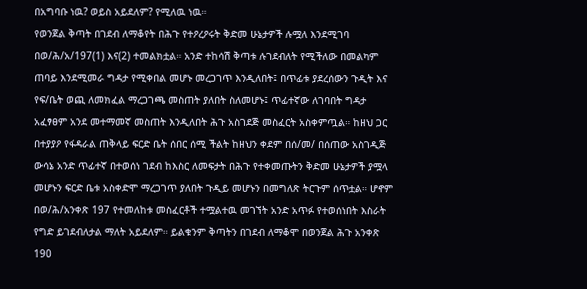በአግባቡ ነዉ? ወይስ አይደለም? የሚለዉ ነዉ።
የወንጀል ቅጣት በገደብ ለማቆየት በሕጉ የተዖረዖሩት ቅድመ ሁኔታዎች ሉሟለ እንደሚገባ በወ/ሕ/አ/197(1) እና(2) ተመልክቷል። አንድ ተከሳሽ ቅጣቱ ሉገደብለት የሚችለው በመልካም ጠባይ እንደሚመራ ግዳታ የሚቀበል መሆኑ መረጋገጥ እንዲለበት፤ በጥፊቱ ያደረሰውን ጉዲት እና የፍ/ቤት ወጪ ለመክፈል ማረጋገጫ መስጠት ያለበት ስለመሆኑ፤ ጥፊተኛው ለገባበት ግዳታ አፈፃፀም አንደ መተማመኛ መስጠት እንዲለበት ሕጉ አስገደጅ መስፈርት አስቀምጧል። ከዘህ ጋር በተያያዖ የፋዳራል ጠቅላይ ፍርድ ቤት ሰበር ሰሚ ችልት ከዘህን ቀደም በሰ/መ/ በሰጠው አስገዲጅ ውሳኔ አንድ ጥፊተኛ በተወሰነ ገደብ ከእስር ለመፍታት በሕጉ የተቀመጡትን ቅድመ ሁኔታዎች ያሟላ መሆኑን ፍርድ ቤቱ አስቀድሞ ማረጋገጥ ያለበት ጉዲይ መሆኑን በመግለጽ ትርጉም ሰጥቷል። ሆኖም በወ/ሕ/አንቀጽ 197 የተመለከቱ መስፈርቶች ተሟልተዉ መገኘት አንድ አጥፉ የተወሰነበት እስራት የግድ ይገደብለታል ማለት አይደለም። ይልቁንም ቅጣትን በገደብ ለማቆሞ በወንጀል ሕጉ አንቀጽ 190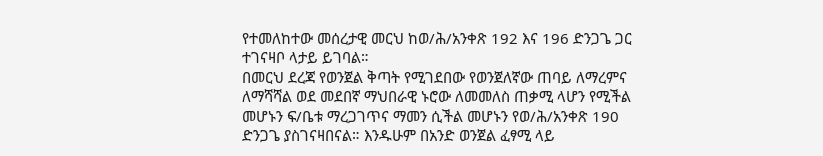የተመለከተው መሰረታዊ መርህ ከወ/ሕ/አንቀጽ 192 እና 196 ድንጋጌ ጋር ተገናዛቦ ላታይ ይገባል።
በመርህ ደረጃ የወንጀል ቅጣት የሚገደበው የወንጀለኛው ጠባይ ለማረምና ለማሻሻል ወደ መደበኛ ማህበራዊ ኑሮው ለመመለስ ጠቃሚ ላሆን የሚችል መሆኑን ፍ/ቤቱ ማረጋገጥና ማመን ሲችል መሆኑን የወ/ሕ/አንቀጽ 190 ድንጋጌ ያስገናዛበናል። እንዱሁም በአንድ ወንጀል ፈፃሚ ላይ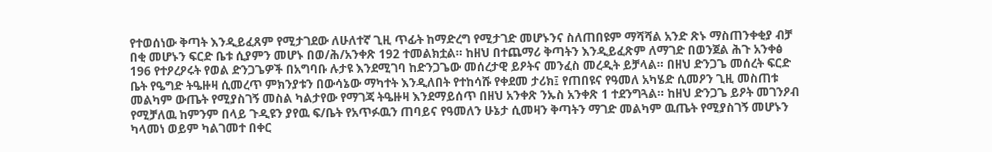የተወሰነው ቅጣት እንዲይፈጸም የሚታገደው ለሁለተኛ ጊዚ ጥፊት ከማድረግ የሚታገድ መሆኑንና ስለጠበዩም ማሻሻል አንድ ጽኑ ማስጠንቀቂያ ብቻ በቂ መሆኑን ፍርድ ቤቱ ሲያምን መሆኑ በወ/ሕ/አንቀጽ 192 ተመልክቷል። ከዘህ በተጨማሪ ቅጣትን እንዲይፈጽም ለማገድ በወንጀል ሕጉ አንቀፅ 196 የተዖረዖሩት የወል ድንጋጌዎች በአግባቡ ሉታዩ እንደሚገባ ከድንጋጌው መሰረታዊ ይዖትና መንፈስ መረዲት ይቻላል። በዘህ ድንጋጌ መሰረት ፍርድ ቤት የዔግድ ትዔዙዛ ሲመረጥ ምክንያቱን በውሳኔው ማካተት እንዲለበት የተከሳሹ የቀደመ ታሪክ፤ የጠበዩና የዓመለ አካሄድ ሲመዖን ጊዚ መስጠቱ መልካም ውጤት የሚያስገኝ መስል ካልታየው የማገጃ ትዔዙዛ እንደማይሰጥ በዘህ አንቀጽ ንኡስ አንቀጽ 1 ተደንግጓል። ከዘህ ድንጋጌ ይዖት መገንዖብ የሚቻለዉ ከምንም በላይ ጉዲዩን ያየዉ ፍ/ቤት የአጥፉዉን ጠባይና የዓመለን ሁኔታ ሲመዛን ቅጣትን ማገድ መልካም ዉጤት የሚያስገኝ መሆኑን ካላመነ ወይም ካልገመተ በቀር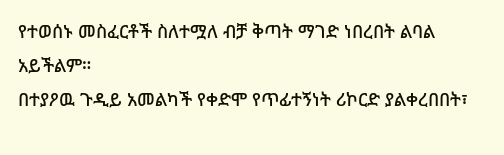የተወሰኑ መስፈርቶች ስለተሟለ ብቻ ቅጣት ማገድ ነበረበት ልባል አይችልም።
በተያዖዉ ጉዲይ አመልካች የቀድሞ የጥፊተኝነት ሪኮርድ ያልቀረበበት፣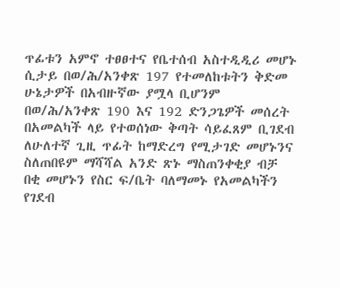ጥፊቱን አምኖ ተፀፀተና የቤተሰብ አስተዲዲሪ መሆኑ ሲታይ በወ/ሕ/አንቀጽ 197 የተመለከቱትን ቅድመ ሁኔታዎች በአብዙኛው ያሟላ ቢሆንም በወ/ሕ/አንቀጽ 190 እና 192 ድንጋጌዎች መሰረት በአመልካች ላይ የተወሰነው ቅጣት ሳይፈጸም ቢገደብ ለሁለተኛ ጊዚ ጥፊት ከማድረግ የሚታገድ መሆኑንና ስለጠበዩም ማሻሻል አንድ ጽኑ ማስጠንቀቂያ ብቻ በቂ መሆኑን የስር ፍ/ቤት ባለማመኑ የአመልካችን የገደብ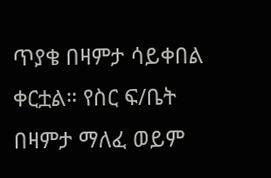ጥያቄ በዛምታ ሳይቀበል ቀርቷል። የስር ፍ/ቤት በዛምታ ማለፈ ወይም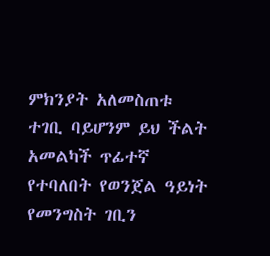ምክንያት አለመስጠቱ ተገቢ ባይሆንም ይህ ችልት አመልካች ጥፊተኛ የተባለበት የወንጀል ዓይነት የመንግስት ገቢን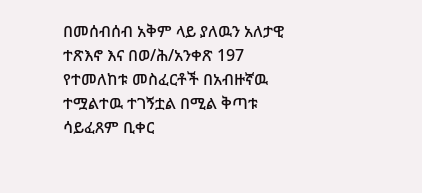በመሰብሰብ አቅም ላይ ያለዉን አለታዊ ተጽእኖ እና በወ/ሕ/አንቀጽ 197 የተመለከቱ መስፈርቶች በአብዙኛዉ ተሟልተዉ ተገኝቷል በሚል ቅጣቱ ሳይፈጸም ቢቀር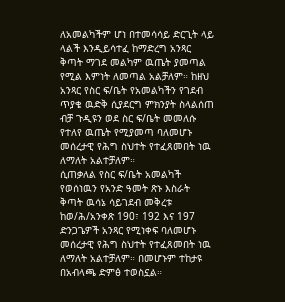ለአመልካችም ሆነ በተመሳሳይ ድርጊት ላይ ላልች እንዲይሳተፈ ከማድረግ አንጻር ቅጣት ማገደ መልካም ዉጤት ያመጣል የሚል እምነት ለመጣል አልቻለም። ከዘህ አንጻር የስር ፍ/ቤት የአመልካችን የገደብ ጥያቄ ዉድቅ ሲያደርግ ምክንያት ስላልሰጠ ብቻ ጉዲዩን ወደ ስር ፍ/ቤት መመለሱ የተለየ ዉጤት የሚያመጣ ባለመሆኑ መሰረታዊ የሕግ ስህተት የተፈጸመበት ነዉ ለማለት አልተቻለም።
ሲጠቃለል የስር ፍ/ቤት አመልካች የወሰነዉን የአንድ ዓመት ጽኑ እስራት ቅጣት ዉሳኔ ሳይገደብ መቅረቱ ከወ/ሕ/አንቀጽ 190፣ 192 እና 197 ድንጋጌዎች አንጻር የሚነቀፍ ባለመሆኑ መሰረታዊ የሕግ ስህተት የተፈጸመበት ነዉ ለማለት አልተቻለም። በመሆኑም ተከታዩ በአብላጫ ድምፅ ተወስኗል።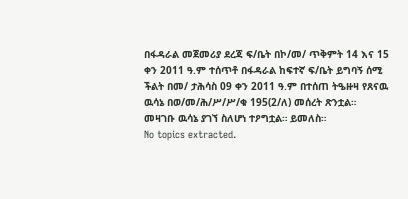በፋዳራል መጀመሪያ ደረጃ ፍ/ቤት በኮ/መ/ ጥቅምት 14 እና 15 ቀን 2011 ዓ.ም ተሰጥቶ በፋዳራል ከፍተኛ ፍ/ቤት ይግባኝ ሰሚ ችልት በመ/ ታሕሳስ 09 ቀን 2011 ዓ.ም በተሰጠ ትዔዙዛ የጸናዉ ዉሳኔ በወ/መ/ሕ/ሥ/ሥ/ቁ 195(2/ለ) መሰረት ጽንቷል።
መዛገቡ ዉሳኔ ያገኘ ስለሆነ ተዖግቷል። ይመለስ።
No topics extracted.